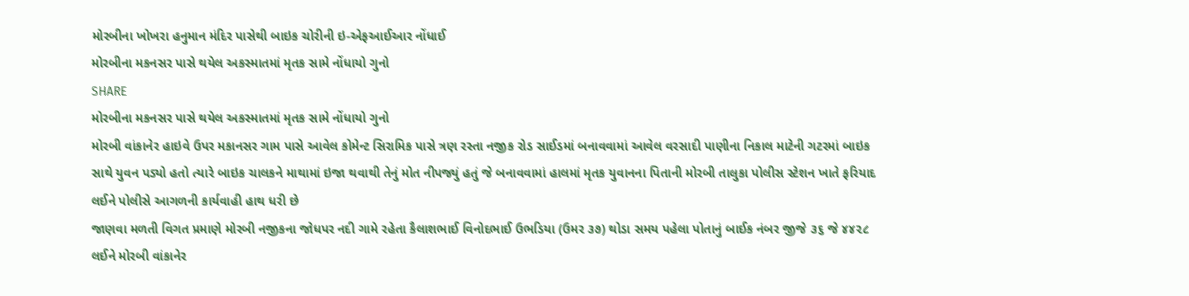મોરબીના ખોખરા હનુમાન મંદિર પાસેથી બાઇક ચોરીની ઇ-એફઆઈઆર નોંધાઈ
મોરબીના મકનસર પાસે થયેલ અકસ્માતમાં મૃતક સામે નોંધાયો ગુનો
SHARE
મોરબીના મકનસર પાસે થયેલ અકસ્માતમાં મૃતક સામે નોંધાયો ગુનો
મોરબી વાંકાનેર હાઇવે ઉપર મકાનસર ગામ પાસે આવેલ કોમેન્ટ સિરામિક પાસે ત્રણ રસ્તા નજીક રોડ સાઈડમાં બનાવવામાં આવેલ વરસાદી પાણીના નિકાલ માટેની ગટરમાં બાઇક સાથે યુવન પડ્યો હતો ત્યારે બાઇક ચાલકને માથામાં ઇજા થવાથી તેનું મોત નીપજ્યું હતું જે બનાવવામાં હાલમાં મૃતક યુવાનના પિતાની મોરબી તાલુકા પોલીસ સ્ટેશન ખાતે ફરિયાદ લઈને પોલીસે આગળની કાર્યવાહી હાથ ધરી છે
જાણવા મળતી વિગત પ્રમાણે મોરબી નજીકના જોધપર નદી ગામે રહેતા કૈલાશભાઈ વિનોદભાઈ ઉભડિયા (ઉમર ૩૭) થોડા સમય પહેલા પોતાનું બાઈક નંબર જીજે ૩૬ જે ૪૪૨૮ લઈને મોરબી વાંકાનેર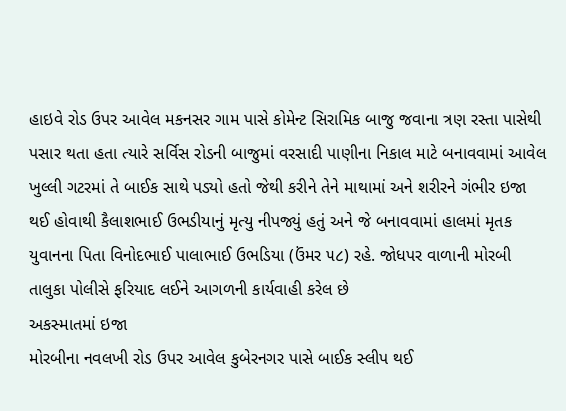હાઇવે રોડ ઉપર આવેલ મકનસર ગામ પાસે કોમેન્ટ સિરામિક બાજુ જવાના ત્રણ રસ્તા પાસેથી પસાર થતા હતા ત્યારે સર્વિસ રોડની બાજુમાં વરસાદી પાણીના નિકાલ માટે બનાવવામાં આવેલ ખુલ્લી ગટરમાં તે બાઈક સાથે પડ્યો હતો જેથી કરીને તેને માથામાં અને શરીરને ગંભીર ઇજા થઈ હોવાથી કૈલાશભાઈ ઉભડીયાનું મૃત્યુ નીપજ્યું હતું અને જે બનાવવામાં હાલમાં મૃતક યુવાનના પિતા વિનોદભાઈ પાલાભાઈ ઉભડિયા (ઉંમર ૫૮) રહે. જોધપર વાળાની મોરબી તાલુકા પોલીસે ફરિયાદ લઈને આગળની કાર્યવાહી કરેલ છે
અકસ્માતમાં ઇજા
મોરબીના નવલખી રોડ ઉપર આવેલ કુબેરનગર પાસે બાઈક સ્લીપ થઈ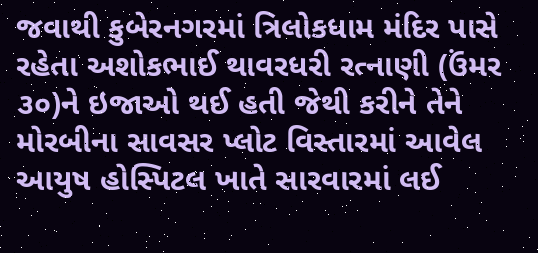જવાથી કુબેરનગરમાં ત્રિલોકધામ મંદિર પાસે રહેતા અશોકભાઈ થાવરધરી રત્નાણી (ઉંમર ૩૦)ને ઇજાઓ થઈ હતી જેથી કરીને તેને મોરબીના સાવસર પ્લોટ વિસ્તારમાં આવેલ આયુષ હોસ્પિટલ ખાતે સારવારમાં લઈ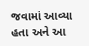જવામાં આવ્યા હતા અને આ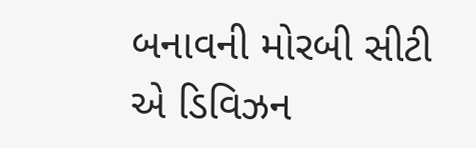બનાવની મોરબી સીટી એ ડિવિઝન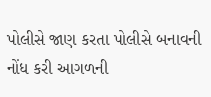પોલીસે જાણ કરતા પોલીસે બનાવની નોંધ કરી આગળની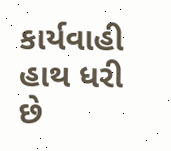કાર્યવાહી હાથ ધરી છે